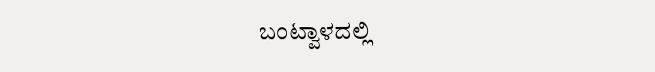ಬಂಟ್ವಾಳದಲ್ಲಿ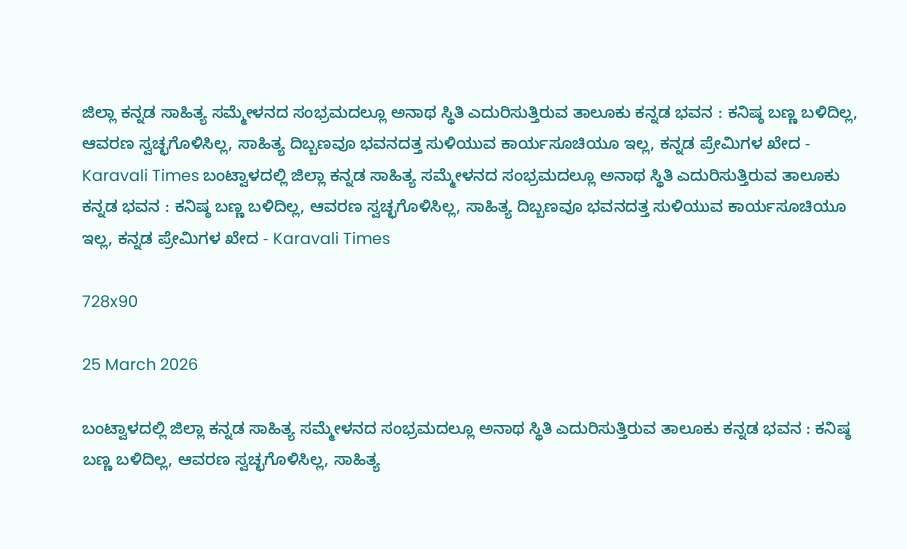ಜಿಲ್ಲಾ ಕನ್ನಡ ಸಾಹಿತ್ಯ ಸಮ್ಮೇಳನದ ಸಂಭ್ರಮದಲ್ಲೂ ಅನಾಥ ಸ್ಥಿತಿ ಎದುರಿಸುತ್ತಿರುವ ತಾಲೂಕು ಕನ್ನಡ ಭವನ : ಕನಿಷ್ಠ ಬಣ್ಣ ಬಳಿದಿಲ್ಲ, ಆವರಣ ಸ್ವಚ್ಛಗೊಳಿಸಿಲ್ಲ, ಸಾಹಿತ್ಯ ದಿಬ್ಬಣವೂ ಭವನದತ್ತ ಸುಳಿಯುವ ಕಾರ್ಯಸೂಚಿಯೂ ಇಲ್ಲ, ಕನ್ನಡ ಪ್ರೇಮಿಗಳ ಖೇದ - Karavali Times ಬಂಟ್ವಾಳದಲ್ಲಿ ಜಿಲ್ಲಾ ಕನ್ನಡ ಸಾಹಿತ್ಯ ಸಮ್ಮೇಳನದ ಸಂಭ್ರಮದಲ್ಲೂ ಅನಾಥ ಸ್ಥಿತಿ ಎದುರಿಸುತ್ತಿರುವ ತಾಲೂಕು ಕನ್ನಡ ಭವನ : ಕನಿಷ್ಠ ಬಣ್ಣ ಬಳಿದಿಲ್ಲ, ಆವರಣ ಸ್ವಚ್ಛಗೊಳಿಸಿಲ್ಲ, ಸಾಹಿತ್ಯ ದಿಬ್ಬಣವೂ ಭವನದತ್ತ ಸುಳಿಯುವ ಕಾರ್ಯಸೂಚಿಯೂ ಇಲ್ಲ, ಕನ್ನಡ ಪ್ರೇಮಿಗಳ ಖೇದ - Karavali Times

728x90

25 March 2026

ಬಂಟ್ವಾಳದಲ್ಲಿ ಜಿಲ್ಲಾ ಕನ್ನಡ ಸಾಹಿತ್ಯ ಸಮ್ಮೇಳನದ ಸಂಭ್ರಮದಲ್ಲೂ ಅನಾಥ ಸ್ಥಿತಿ ಎದುರಿಸುತ್ತಿರುವ ತಾಲೂಕು ಕನ್ನಡ ಭವನ : ಕನಿಷ್ಠ ಬಣ್ಣ ಬಳಿದಿಲ್ಲ, ಆವರಣ ಸ್ವಚ್ಛಗೊಳಿಸಿಲ್ಲ, ಸಾಹಿತ್ಯ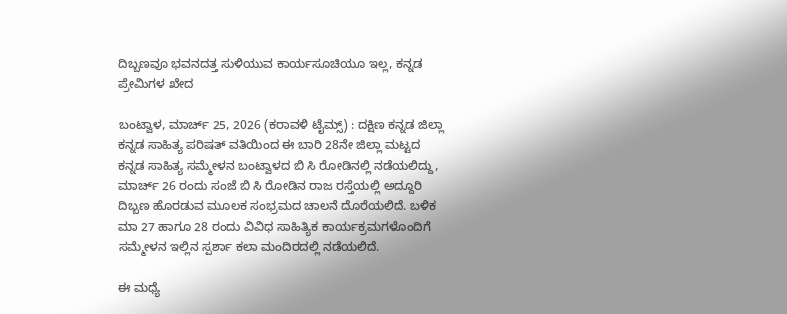ದಿಬ್ಬಣವೂ ಭವನದತ್ತ ಸುಳಿಯುವ ಕಾರ್ಯಸೂಚಿಯೂ ಇಲ್ಲ, ಕನ್ನಡ ಪ್ರೇಮಿಗಳ ಖೇದ

ಬಂಟ್ವಾಳ, ಮಾರ್ಚ್ 25, 2026 (ಕರಾವಳಿ ಟೈಮ್ಸ್) : ದಕ್ಷಿಣ ಕನ್ನಡ ಜಿಲ್ಲಾ ಕನ್ನಡ ಸಾಹಿತ್ಯ ಪರಿಷತ್ ವತಿಯಿಂದ ಈ ಬಾರಿ 28ನೇ ಜಿಲ್ಲಾ ಮಟ್ಟದ ಕನ್ನಡ ಸಾಹಿತ್ಯ ಸಮ್ಮೇಳನ ಬಂಟ್ವಾಳದ ಬಿ ಸಿ ರೋಡಿನಲ್ಲಿ ನಡೆಯಲಿದ್ದು, ಮಾರ್ಚ್ 26 ರಂದು ಸಂಜೆ ಬಿ ಸಿ ರೋಡಿನ ರಾಜ ರಸ್ತೆಯಲ್ಲಿ ಅದ್ದೂರಿ ದಿಬ್ಬಣ ಹೊರಡುವ ಮೂಲಕ ಸಂಭ್ರಮದ ಚಾಲನೆ ದೊರೆಯಲಿದೆ. ಬಳಿಕ ಮಾ 27 ಹಾಗೂ 28 ರಂದು ವಿವಿಧ ಸಾಹಿತ್ಯಿಕ ಕಾರ್ಯಕ್ರಮಗಳೊಂದಿಗೆ ಸಮ್ಮೇಳನ ಇಲ್ಲಿನ ಸ್ಪರ್ಶಾ ಕಲಾ ಮಂದಿರದಲ್ಲಿ ನಡೆಯಲಿದೆ.

ಈ ಮಧ್ಯೆ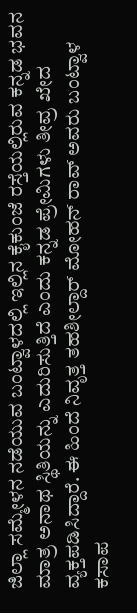ಜಿಲ್ಲಾ ಸಮ್ಮೇಳನ ನಡೆಯುವ ಬಂಟ್ವಾಳದಲ್ಲಿ ಇಲ್ಲಿನ ಕೈಕುಂಜೆ ರಸ್ತೆಯಲ್ಲಿರುವ ಕನ್ನಡ ಭವನ ಮಾತ್ರ ಅನಾಥ ಸ್ಥಿತಿಯನ್ನು ಎದುರಿಸುತ್ತಿದೆ ಎಂದು ಕನ್ನಡ ಪ್ರೇಮಿಗಳು ತೀವ್ರ ಖೇದ ವ್ಯಕ್ತಪಡಿಸಿದ್ದಾರೆ. ಈ ಹಿಂದೆ ನಿವೃತ್ತ ತಹಶೀಲ್ದಾರ್ ಮೋಹನ್ ರಾವ್ ಅವರು ಬಂಟ್ವಾಳ ಕಸಾಪ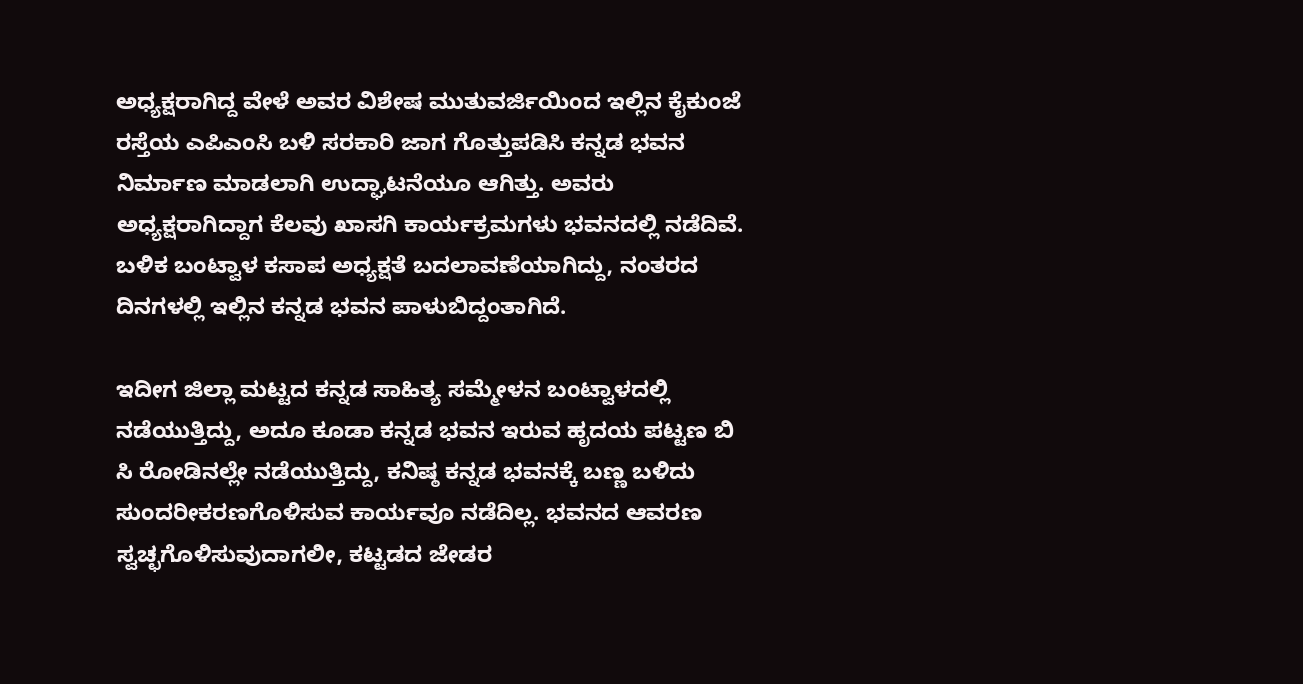ಅಧ್ಯಕ್ಷರಾಗಿದ್ದ ವೇಳೆ ಅವರ ವಿಶೇಷ ಮುತುವರ್ಜಿಯಿಂದ ಇಲ್ಲಿನ ಕೈಕುಂಜೆ ರಸ್ತೆಯ ಎಪಿಎಂಸಿ ಬಳಿ ಸರಕಾರಿ ಜಾಗ ಗೊತ್ತುಪಡಿಸಿ ಕನ್ನಡ ಭವನ ನಿರ್ಮಾಣ ಮಾಡಲಾಗಿ ಉದ್ಘಾಟನೆಯೂ ಆಗಿತ್ತು. ಅವರು ಅಧ್ಯಕ್ಷರಾಗಿದ್ದಾಗ ಕೆಲವು ಖಾಸಗಿ ಕಾರ್ಯಕ್ರಮಗಳು ಭವನದಲ್ಲಿ ನಡೆದಿವೆ. ಬಳಿಕ ಬಂಟ್ವಾಳ ಕಸಾಪ ಅಧ್ಯಕ್ಷತೆ ಬದಲಾವಣೆಯಾಗಿದ್ದು, ನಂತರದ ದಿನಗಳಲ್ಲಿ ಇಲ್ಲಿನ ಕನ್ನಡ ಭವನ ಪಾಳುಬಿದ್ದಂತಾಗಿದೆ.

ಇದೀಗ ಜಿಲ್ಲಾ ಮಟ್ಟದ ಕನ್ನಡ ಸಾಹಿತ್ಯ ಸಮ್ಮೇಳನ ಬಂಟ್ವಾಳದಲ್ಲಿ ನಡೆಯುತ್ತಿದ್ದು, ಅದೂ ಕೂಡಾ ಕನ್ನಡ ಭವನ ಇರುವ ಹೃದಯ ಪಟ್ಟಣ ಬಿ ಸಿ ರೋಡಿನಲ್ಲೇ ನಡೆಯುತ್ತಿದ್ದು, ಕನಿಷ್ಠ ಕನ್ನಡ ಭವನಕ್ಕೆ ಬಣ್ಣ ಬಳಿದು ಸುಂದರೀಕರಣಗೊಳಿಸುವ ಕಾರ್ಯವೂ ನಡೆದಿಲ್ಲ. ಭವನದ ಆವರಣ ಸ್ವಚ್ಛಗೊಳಿಸುವುದಾಗಲೀ, ಕಟ್ಟಡದ ಜೇಡರ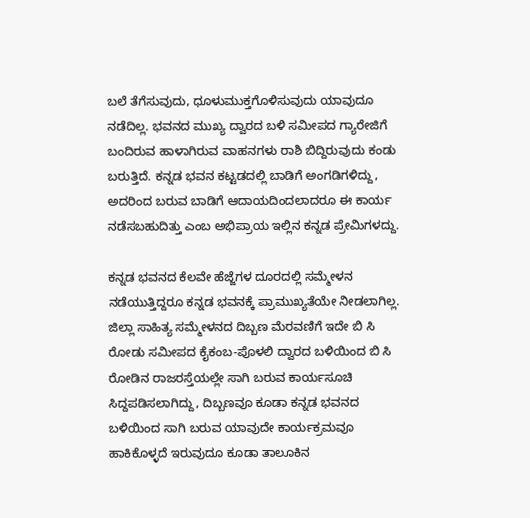ಬಲೆ ತೆಗೆಸುವುದು, ಧೂಳುಮುಕ್ತಗೊಳಿಸುವುದು ಯಾವುದೂ ನಡೆದಿಲ್ಲ. ಭವನದ ಮುಖ್ಯ ದ್ವಾರದ ಬಳಿ ಸಮೀಪದ ಗ್ಯಾರೇಜಿಗೆ ಬಂದಿರುವ ಹಾಳಾಗಿರುವ ವಾಹನಗಳು ರಾಶಿ ಬಿದ್ದಿರುವುದು ಕಂಡು ಬರುತ್ತಿದೆ. ಕನ್ನಡ ಭವನ ಕಟ್ಟಡದಲ್ಲಿ ಬಾಡಿಗೆ ಅಂಗಡಿಗಳಿದ್ದು, ಅದರಿಂದ ಬರುವ ಬಾಡಿಗೆ ಆದಾಯದಿಂದಲಾದರೂ ಈ ಕಾರ್ಯ ನಡೆಸಬಹುದಿತ್ತು ಎಂಬ ಅಭಿಪ್ರಾಯ ಇಲ್ಲಿನ ಕನ್ನಡ ಪ್ರೇಮಿಗಳದ್ದು.

ಕನ್ನಡ ಭವನದ ಕೆಲವೇ ಹೆಜ್ಜೆಗಳ ದೂರದಲ್ಲಿ ಸಮ್ಮೇಳನ ನಡೆಯುತ್ತಿದ್ದರೂ ಕನ್ನಡ ಭವನಕ್ಕೆ ಪ್ರಾಮುಖ್ಯತೆಯೇ ನೀಡಲಾಗಿಲ್ಲ. ಜಿಲ್ಲಾ ಸಾಹಿತ್ಯ ಸಮ್ಮೇಳನದ ದಿಬ್ಬಣ ಮೆರವಣಿಗೆ ಇದೇ ಬಿ ಸಿ ರೋಡು ಸಮೀಪದ ಕೈಕಂಬ-ಪೊಳಲಿ ದ್ವಾರದ ಬಳಿಯಿಂದ ಬಿ ಸಿ ರೋಡಿನ ರಾಜರಸ್ತೆಯಲ್ಲೇ ಸಾಗಿ ಬರುವ ಕಾರ್ಯಸೂಚಿ ಸಿದ್ದಪಡಿಸಲಾಗಿದ್ದು, ದಿಬ್ಬಣವೂ ಕೂಡಾ ಕನ್ನಡ ಭವನದ ಬಳಿಯಿಂದ ಸಾಗಿ ಬರುವ ಯಾವುದೇ ಕಾರ್ಯಕ್ರಮವೂ ಹಾಕಿಕೊಳ್ಳದೆ ಇರುವುದೂ ಕೂಡಾ ತಾಲೂಕಿನ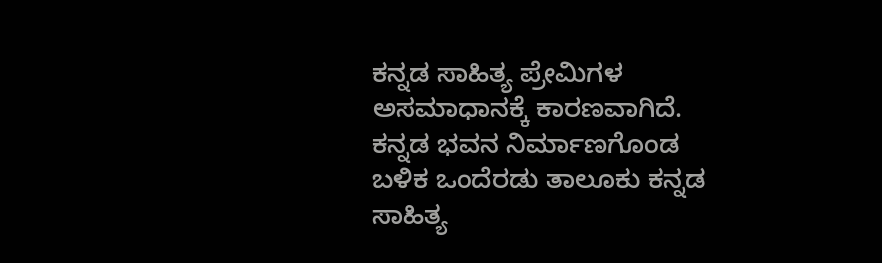ಕನ್ನಡ ಸಾಹಿತ್ಯ ಪ್ರೇಮಿಗಳ ಅಸಮಾಧಾನಕ್ಕೆ ಕಾರಣವಾಗಿದೆ. ಕನ್ನಡ ಭವನ ನಿರ್ಮಾಣಗೊಂಡ ಬಳಿಕ ಒಂದೆರಡು ತಾಲೂಕು ಕನ್ನಡ ಸಾಹಿತ್ಯ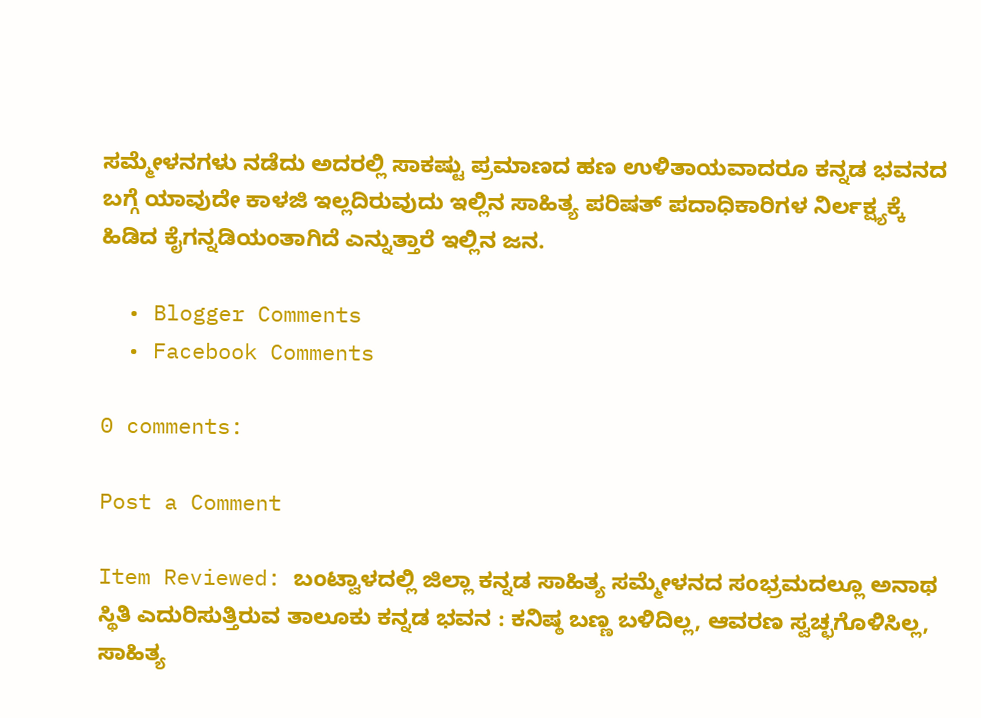ಸಮ್ಮೇಳನಗಳು ನಡೆದು ಅದರಲ್ಲಿ ಸಾಕಷ್ಟು ಪ್ರಮಾಣದ ಹಣ ಉಳಿತಾಯವಾದರೂ ಕನ್ನಡ ಭವನದ ಬಗ್ಗೆ ಯಾವುದೇ ಕಾಳಜಿ ಇಲ್ಲದಿರುವುದು ಇಲ್ಲಿನ ಸಾಹಿತ್ಯ ಪರಿಷತ್ ಪದಾಧಿಕಾರಿಗಳ ನಿರ್ಲಕ್ಷ್ಯಕ್ಕೆ ಹಿಡಿದ ಕೈಗನ್ನಡಿಯಂತಾಗಿದೆ ಎನ್ನುತ್ತಾರೆ ಇಲ್ಲಿನ ಜನ.

  • Blogger Comments
  • Facebook Comments

0 comments:

Post a Comment

Item Reviewed: ಬಂಟ್ವಾಳದಲ್ಲಿ ಜಿಲ್ಲಾ ಕನ್ನಡ ಸಾಹಿತ್ಯ ಸಮ್ಮೇಳನದ ಸಂಭ್ರಮದಲ್ಲೂ ಅನಾಥ ಸ್ಥಿತಿ ಎದುರಿಸುತ್ತಿರುವ ತಾಲೂಕು ಕನ್ನಡ ಭವನ : ಕನಿಷ್ಠ ಬಣ್ಣ ಬಳಿದಿಲ್ಲ, ಆವರಣ ಸ್ವಚ್ಛಗೊಳಿಸಿಲ್ಲ, ಸಾಹಿತ್ಯ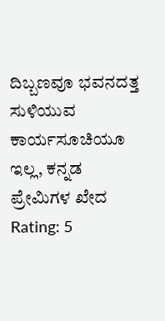ದಿಬ್ಬಣವೂ ಭವನದತ್ತ ಸುಳಿಯುವ ಕಾರ್ಯಸೂಚಿಯೂ ಇಲ್ಲ, ಕನ್ನಡ ಪ್ರೇಮಿಗಳ ಖೇದ Rating: 5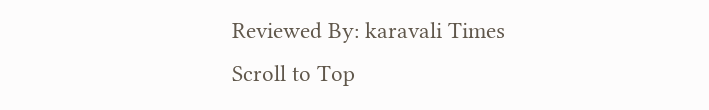Reviewed By: karavali Times
Scroll to Top